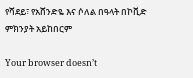የሻደይ፣ የአሸንድዬ እና ሶለል በዓላት በኮቪድ ምክንያት አይከበርም

Your browser doesn’t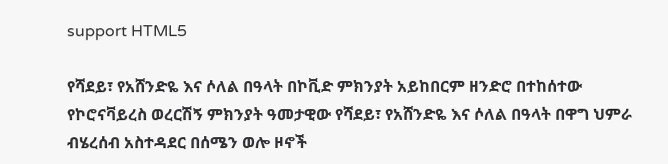support HTML5

የሻደይ፣ የአሸንድዬ እና ሶለል በዓላት በኮቪድ ምክንያት አይከበርም ዘንድሮ በተከሰተው የኮሮናቫይረስ ወረርሽኝ ምክንያት ዓመታዊው የሻደይ፣ የአሸንድዬ እና ሶለል በዓላት በዋግ ህምራ ብሄረሰብ አስተዳደር በሰሜን ወሎ ዞኖች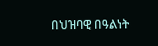በህዝባዊ በዓልነት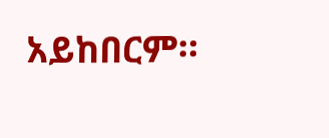አይከበርም።